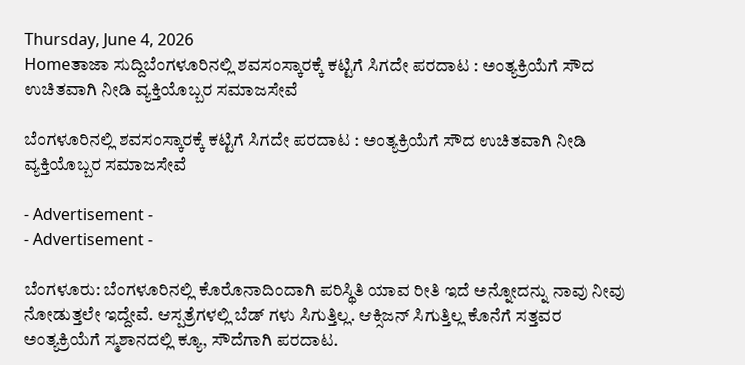Thursday, June 4, 2026
Homeತಾಜಾ ಸುದ್ದಿಬೆಂಗಳೂರಿನಲ್ಲಿ ಶವಸಂಸ್ಕಾರಕ್ಕೆ ಕಟ್ಟಿಗೆ ಸಿಗದೇ ಪರದಾಟ : ಅಂತ್ಯಕ್ರಿಯೆಗೆ ಸೌದ ಉಚಿತವಾಗಿ ನೀಡಿ ವ್ಯಕ್ತಿಯೊಬ್ಬರ ಸಮಾಜಸೇವೆ

ಬೆಂಗಳೂರಿನಲ್ಲಿ ಶವಸಂಸ್ಕಾರಕ್ಕೆ ಕಟ್ಟಿಗೆ ಸಿಗದೇ ಪರದಾಟ : ಅಂತ್ಯಕ್ರಿಯೆಗೆ ಸೌದ ಉಚಿತವಾಗಿ ನೀಡಿ ವ್ಯಕ್ತಿಯೊಬ್ಬರ ಸಮಾಜಸೇವೆ

- Advertisement -
- Advertisement -

ಬೆಂಗಳೂರು: ಬೆಂಗಳೂರಿನಲ್ಲಿ ಕೊರೊನಾದಿಂದಾಗಿ ಪರಿಸ್ಥಿತಿ ಯಾವ ರೀತಿ ಇದೆ ಅನ್ನೋದನ್ನು ನಾವು ನೀವು ನೋಡುತ್ತಲೇ ಇದ್ದೇವೆ. ಆಸ್ಪತ್ರೆಗಳಲ್ಲಿ ಬೆಡ್ ಗಳು ಸಿಗುತ್ತಿಲ್ಲ. ಆಕ್ಸಿಜನ್ ಸಿಗುತ್ತಿಲ್ಲ ಕೊನೆಗೆ ಸತ್ತವರ ಅಂತ್ಯಕ್ರಿಯೆಗೆ ಸ್ಮಶಾನದಲ್ಲಿ ಕ್ಯೂ, ಸೌದೆಗಾಗಿ ಪರದಾಟ.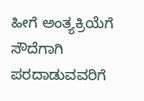ಹೀಗೆ ಅಂತ್ಯಕ್ರಿಯೆಗೆ ಸೌದೆಗಾಗಿ ಪರದಾಡುವವರಿಗೆ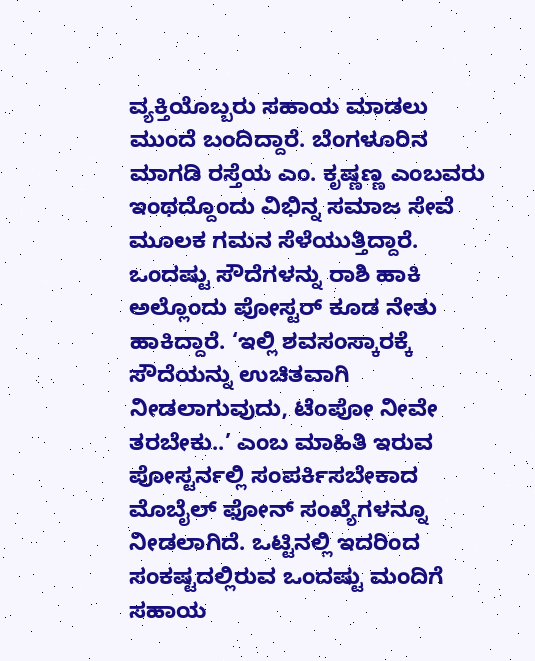ವ್ಯಕ್ತಿಯೊಬ್ಬರು ಸಹಾಯ ಮಾಡಲು ಮುಂದೆ ಬಂದಿದ್ದಾರೆ. ಬೆಂಗಳೂರಿನ ಮಾಗಡಿ ರಸ್ತೆಯ ಎಂ. ಕೃಷ್ಣಣ್ಣ ಎಂಬವರು ಇಂಥದ್ದೊಂದು ವಿಭಿನ್ನ ಸಮಾಜ ಸೇವೆ ಮೂಲಕ ಗಮನ ಸೆಳೆಯುತ್ತಿದ್ದಾರೆ. ಒಂದಷ್ಟು ಸೌದೆಗಳನ್ನು ರಾಶಿ ಹಾಕಿ ಅಲ್ಲೊಂದು ಪೋಸ್ಟರ್ ಕೂಡ ನೇತು ಹಾಕಿದ್ದಾರೆ. ‘ಇಲ್ಲಿ ಶವಸಂಸ್ಕಾರಕ್ಕೆ ಸೌದೆಯನ್ನು ಉಚಿತವಾಗಿ ನೀಡಲಾಗುವುದು, ಟೆಂಪೋ ನೀವೇ ತರಬೇಕು..’ ಎಂಬ ಮಾಹಿತಿ ಇರುವ ಪೋಸ್ಟರ್ನಲ್ಲಿ ಸಂಪರ್ಕಿಸಬೇಕಾದ ಮೊಬೈಲ್ ಫೋನ್ ಸಂಖ್ಯೆಗಳನ್ನೂ ನೀಡಲಾಗಿದೆ. ಒಟ್ಟಿನಲ್ಲಿ ಇದರಿಂದ ಸಂಕಷ್ಟದಲ್ಲಿರುವ ಒಂದಷ್ಟು ಮಂದಿಗೆ ಸಹಾಯ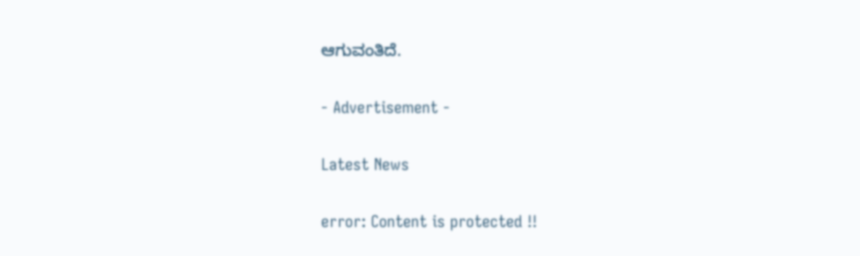ಆಗುವಂತಿದೆ.

- Advertisement -

Latest News

error: Content is protected !!